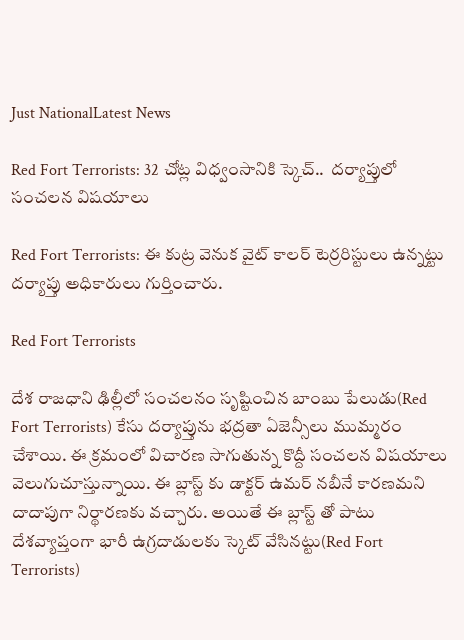Just NationalLatest News

Red Fort Terrorists: 32 చోట్ల విధ్వంసానికి స్కెచ్..  దర్యాప్తులో సంచలన విషయాలు

Red Fort Terrorists: ఈ కుట్ర వెనుక వైట్ కాలర్ టెర్రరిస్టులు ఉన్నట్టు దర్యాప్తు అధికారులు గుర్తించారు.

Red Fort Terrorists

దేశ రాజధాని ఢిల్లీలో సంచలనం సృష్టించిన బాంబు పేలుడు(Red Fort Terrorists) కేసు దర్యాప్తును భద్రతా ఏజెన్సీలు ముమ్మరం చేశాయి. ఈ క్రమంలో విచారణ సాగుతున్న కొద్దీ సంచలన విషయాలు వెలుగుచూస్తున్నాయి. ఈ బ్లాస్ట్ కు డాక్టర్ ఉమర్ నబీనే కారణమని దాదాపుగా నిర్థారణకు వచ్చారు. అయితే ఈ బ్లాస్ట్ తో పాటు దేశవ్యాప్తంగా భారీ ఉగ్రదాడులకు స్కెట్ వేసినట్టు(Red Fort Terrorists)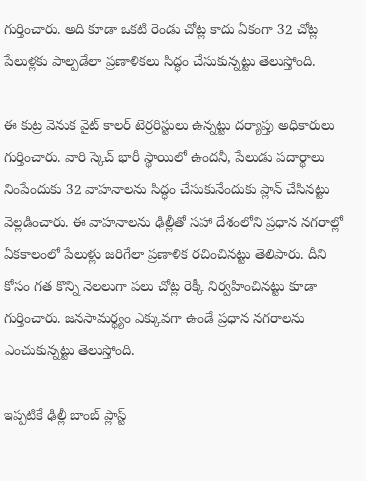గుర్తించారు. అది కూడా ఒకటి రెండు చోట్ల కాదు ఏకంగా 32 చోట్ల పేలుళ్లకు పాల్పడేలా ప్రణాళికలు సిద్ధం చేసుకున్నట్టు తెలుస్తోంది.

ఈ కుట్ర వెనుక వైట్ కాలర్ టెర్రరిస్టులు ఉన్నట్టు దర్యాప్తు అధికారులు గుర్తించారు. వారి స్కెచ్ భారీ స్థాయిలో ఉందనీ, పేలుడు పదార్థాలు నింపేందుకు 32 వాహనాలను సిద్ధం చేసుకునేందుకు ప్లాన్ చేసినట్టు వెల్లడించారు. ఈ వాహనాలను ఢిల్లీతో సహా దేశంలోని ప్రధాన నగరాల్లో ఏకకాలంలో పేలుళ్లు జరిగేలా ప్రణాళిక రచించినట్టు తెలిపారు. దీని కోసం గత కొన్ని నెలలుగా పలు చోట్ల రెక్కీ నిర్వహించినట్టు కూడా గుర్తించారు. జనసామర్థ్యం ఎక్కువగా ఉండే ప్రధాన నగరాలను ఎంచుకున్నట్టు తెలుస్తోంది.

ఇప్పటికే ఢిల్లీ బాంబ్ ప్లాస్ట్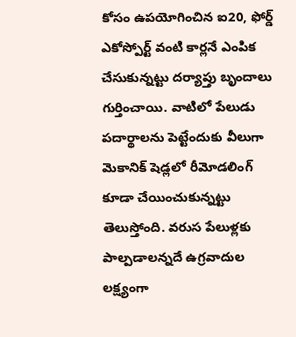కోసం ఉపయోగించిన ఐ20, ఫోర్డ్ ఎకోస్పోర్ట్ వంటి కార్లనే ఎంపిక చేసుకున్నట్టు దర్యాప్తు బృందాలు గుర్తించాయి. వాటిలో పేలుడు పదార్థాలను పెట్టేందుకు వీలుగా మెకానిక్ షెడ్లలో రీమోడలింగ్ కూడా చేయించుకున్నట్టు తెలుస్తోంది. వరుస పేలుళ్లకు పాల్పడాలన్నదే ఉగ్రవాదుల లక్ష్యంగా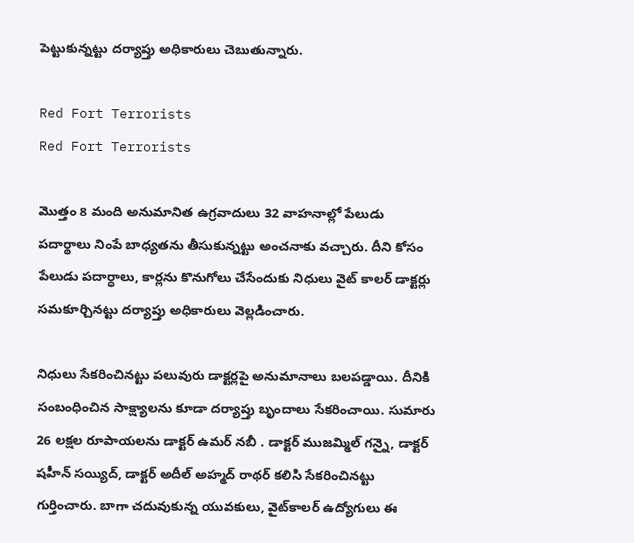పెట్టుకున్నట్టు దర్యాప్తు అధికారులు చెబుతున్నారు.

Red Fort Terrorists
Red Fort Terrorists

మొత్తం 8 మంది అనుమానిత ఉగ్రవాదులు 32 వాహనాల్లో పేలుడు పదార్థాలు నింపే బాధ్యతను తీసుకున్నట్టు అంచనాకు వచ్చారు. దీని కోసం పేలుడు పదార్ధాలు, కార్లను కొనుగోలు చేసేందుకు నిధులు వైట్ కాలర్ డాక్టర్లు సమకూర్చినట్టు దర్యాప్తు అధికారులు వెల్లడించారు.

నిధులు సేకరించినట్టు పలువురు డాక్టర్లపై అనుమానాలు బలపడ్డాయి. దీనికి సంబంధించిన సాక్ష్యాలను కూడా దర్యాప్తు బృందాలు సేకరించాయి. సుమారు 26 లక్షల రూపాయలను డాక్టర్ ఉమర్ నబీ . డాక్టర్ ముజమ్మిల్ గన్నై, డాక్టర్ షహీన్ సయ్యిద్, డాక్టర్ అదీల్ అహ్మద్ రాథర్ కలిసి సేకరించినట్టు గుర్తించారు. బాగా చదువుకున్న యువకులు, వైట్‌కాలర్ ఉద్యోగులు ఈ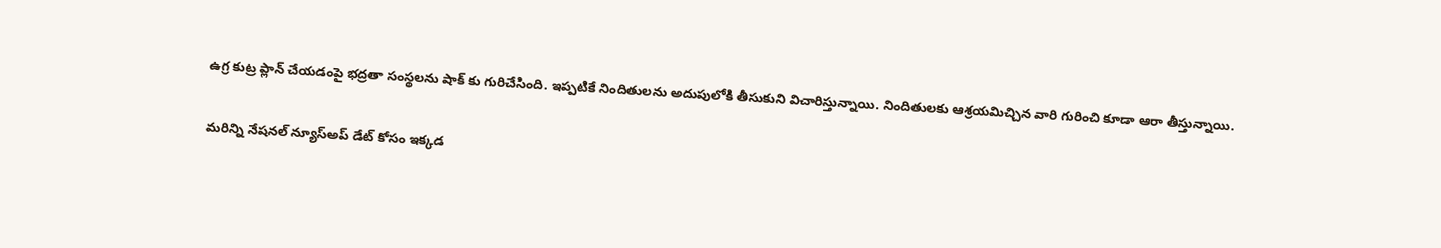ఉగ్ర కుట్ర ప్లాన్ చేయడంపై భద్రతా సంస్థలను షాక్ కు గురిచేసింది. ఇప్పటికే నిందితులను అదుపులోకి తీసుకుని విచారిస్తున్నాయి. నిందితులకు ఆశ్రయమిచ్చిన వారి గురించి కూడా ఆరా తీస్తున్నాయి.

మరిన్ని నేషనల్ న్యూస్అప్ డేట్ కోసం ఇక్కడ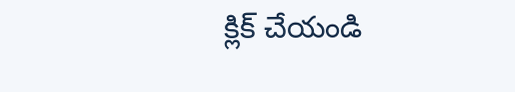క్లిక్ చేయండి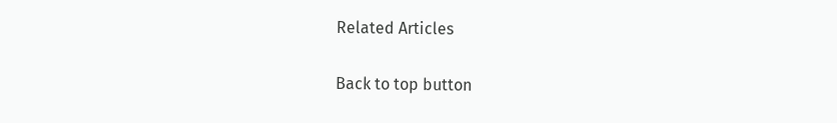Related Articles

Back to top button